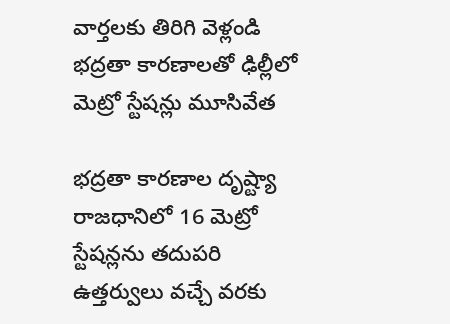వార్తలకు తిరిగి వెళ్లండి
భద్రతా కారణాలతో ఢిల్లీలో మెట్రో స్టేషన్లు మూసివేత

భద్రతా కారణాల దృష్ట్యా రాజధానిలో 16 మెట్రో స్టేషన్లను తదుపరి ఉత్తర్వులు వచ్చే వరకు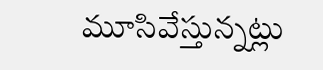మూసివేస్తున్నట్లు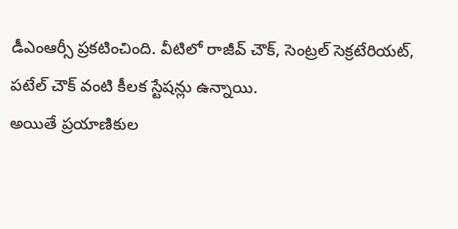డీఎంఆర్సీ ప్రకటించింది. వీటిలో రాజీవ్ చౌక్, సెంట్రల్ సెక్రటేరియట్, పటేల్ చౌక్ వంటి కీలక స్టేషన్లు ఉన్నాయి.
అయితే ప్రయాణికుల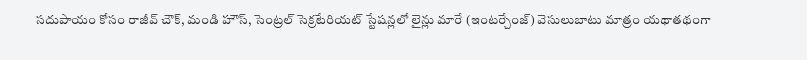సదుపాయం కోసం రాజీవ్ చౌక్, మండి హౌస్, సెంట్రల్ సెక్రటేరియట్ స్టేషన్లలో లైన్లు మారే (ఇంటర్చేంజ్) వెసులుబాటు మాత్రం యథాతథంగా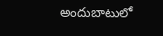అందుబాటులో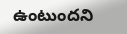ఉంటుందని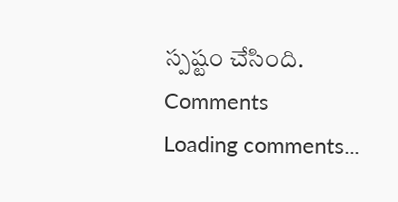స్పష్టం చేసింది.
Comments
Loading comments...